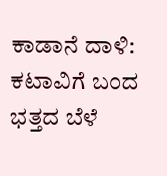ಕಾಡಾನೆ ದಾಳಿ: ಕಟಾವಿಗೆ ಬಂದ ಭತ್ತದ ಬೆಳೆ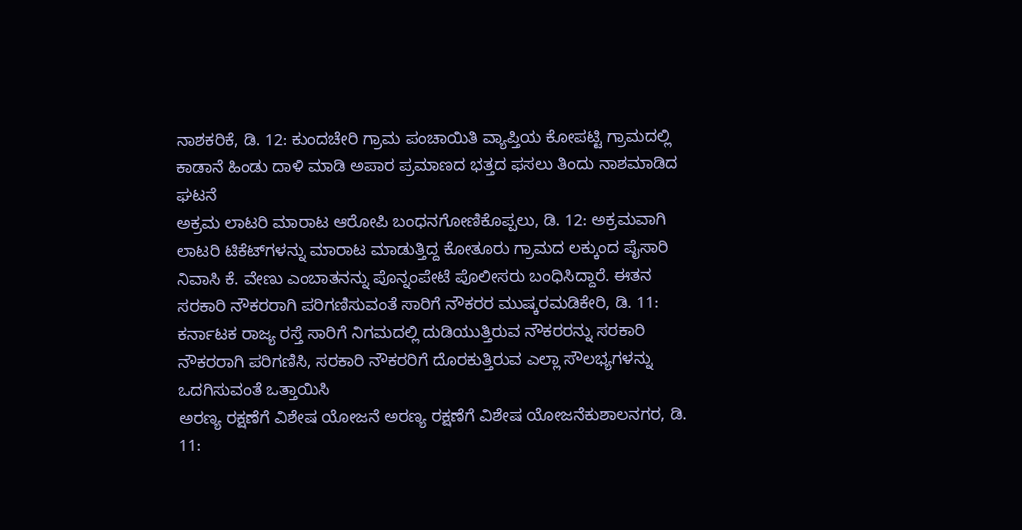ನಾಶಕರಿಕೆ, ಡಿ. 12: ಕುಂದಚೇರಿ ಗ್ರಾಮ ಪಂಚಾಯಿತಿ ವ್ಯಾಪ್ತಿಯ ಕೋಪಟ್ಟಿ ಗ್ರಾಮದಲ್ಲಿ ಕಾಡಾನೆ ಹಿಂಡು ದಾಳಿ ಮಾಡಿ ಅಪಾರ ಪ್ರಮಾಣದ ಭತ್ತದ ಫಸಲು ತಿಂದು ನಾಶಮಾಡಿದ ಘಟನೆ
ಅಕ್ರಮ ಲಾಟರಿ ಮಾರಾಟ ಆರೋಪಿ ಬಂಧನಗೋಣಿಕೊಪ್ಪಲು, ಡಿ. 12: ಅಕ್ರಮವಾಗಿ ಲಾಟರಿ ಟಿಕೆಟ್‍ಗಳನ್ನು ಮಾರಾಟ ಮಾಡುತ್ತಿದ್ದ ಕೋತೂರು ಗ್ರಾಮದ ಲಕ್ಕುಂದ ಪೈಸಾರಿ ನಿವಾಸಿ ಕೆ. ವೇಣು ಎಂಬಾತನನ್ನು ಪೊನ್ನಂಪೇಟೆ ಪೊಲೀಸರು ಬಂಧಿಸಿದ್ದಾರೆ. ಈತನ
ಸರಕಾರಿ ನೌಕರರಾಗಿ ಪರಿಗಣಿಸುವಂತೆ ಸಾರಿಗೆ ನೌಕರರ ಮುಷ್ಕರಮಡಿಕೇರಿ, ಡಿ. 11: ಕರ್ನಾಟಕ ರಾಜ್ಯ ರಸ್ತೆ ಸಾರಿಗೆ ನಿಗಮದಲ್ಲಿ ದುಡಿಯುತ್ತಿರುವ ನೌಕರರನ್ನು ಸರಕಾರಿ ನೌಕರರಾಗಿ ಪರಿಗಣಿಸಿ, ಸರಕಾರಿ ನೌಕರರಿಗೆ ದೊರಕುತ್ತಿರುವ ಎಲ್ಲಾ ಸೌಲಭ್ಯಗಳನ್ನು ಒದಗಿಸುವಂತೆ ಒತ್ತಾಯಿಸಿ
ಅರಣ್ಯ ರಕ್ಷಣೆಗೆ ವಿಶೇಷ ಯೋಜನೆ ಅರಣ್ಯ ರಕ್ಷಣೆಗೆ ವಿಶೇಷ ಯೋಜನೆಕುಶಾಲನಗರ, ಡಿ. 11: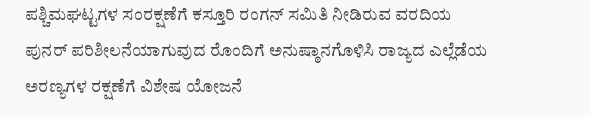ಪಶ್ಚಿಮಘಟ್ಟಗಳ ಸಂರಕ್ಷಣೆಗೆ ಕಸ್ತೂರಿ ರಂಗನ್ ಸಮಿತಿ ನೀಡಿರುವ ವರದಿಯ ಪುನರ್ ಪರಿಶೀಲನೆಯಾಗುವುದ ರೊಂದಿಗೆ ಅನುಷ್ಠಾನಗೊಳಿಸಿ ರಾಜ್ಯದ ಎಲ್ಲೆಡೆಯ ಅರಣ್ಯಗಳ ರಕ್ಷಣೆಗೆ ವಿಶೇಷ ಯೋಜನೆ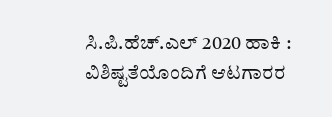ಸಿ.ಪಿ.ಹೆಚ್.ಎಲ್ 2020 ಹಾಕಿ : ವಿಶಿಷ್ಟತೆಯೊಂದಿಗೆ ಆಟಗಾರರ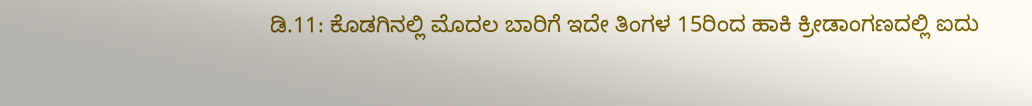ಡಿ.11: ಕೊಡಗಿನಲ್ಲಿ ಮೊದಲ ಬಾರಿಗೆ ಇದೇ ತಿಂಗಳ 15ರಿಂದ ಹಾಕಿ ಕ್ರೀಡಾಂಗಣದಲ್ಲಿ ಐದು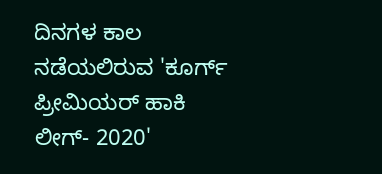ದಿನಗಳ ಕಾಲ ನಡೆಯಲಿರುವ 'ಕೂರ್ಗ್ ಪ್ರೀಮಿಯರ್ ಹಾಕಿ ಲೀಗ್- 2020'